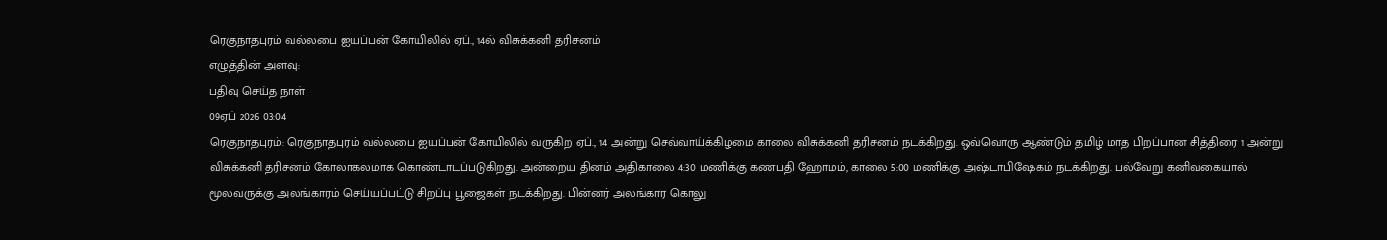ரெகுநாதபுரம் வல்லபை ஐயப்பன் கோயிலில் ஏப்., 14ல் விசுக்கனி தரிசனம்
எழுத்தின் அளவு:
பதிவு செய்த நாள்
09ஏப் 2026 03:04
ரெகுநாதபுரம்: ரெகுநாதபுரம் வல்லபை ஐயப்பன் கோயிலில் வருகிற ஏப்., 14 அன்று செவ்வாய்க்கிழமை காலை விசுக்கனி தரிசனம் நடக்கிறது. ஒவ்வொரு ஆண்டும் தமிழ் மாத பிறப்பான சித்திரை 1 அன்று விசுக்கனி தரிசனம் கோலாகலமாக கொண்டாடப்படுகிறது. அன்றைய தினம் அதிகாலை 4:30 மணிக்கு கணபதி ஹோமம், காலை 5:00 மணிக்கு அஷ்டாபிஷேகம் நடக்கிறது. பல்வேறு கனிவகையால் மூலவருக்கு அலங்காரம் செய்யப்பட்டு சிறப்பு பூஜைகள் நடக்கிறது. பின்னர் அலங்கார கொலு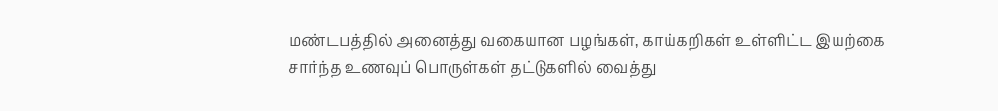மண்டபத்தில் அனைத்து வகையான பழங்கள், காய்கறிகள் உள்ளிட்ட இயற்கை சார்ந்த உணவுப் பொருள்கள் தட்டுகளில் வைத்து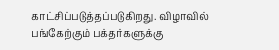காட்சிப்படுத்தப்படுகிறது. விழாவில் பங்கேற்கும் பக்தர்களுக்கு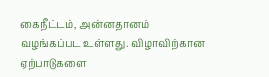கைநீட்டம், அன்னதானம் வழங்கப்பட உள்ளது. விழாவிற்கான ஏற்பாடுகளை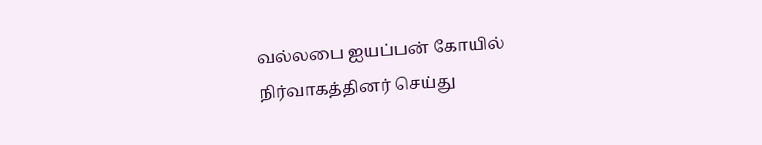வல்லபை ஐயப்பன் கோயில் நிர்வாகத்தினர் செய்து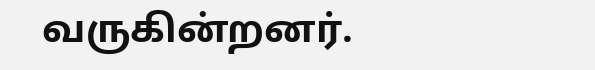வருகின்றனர்.